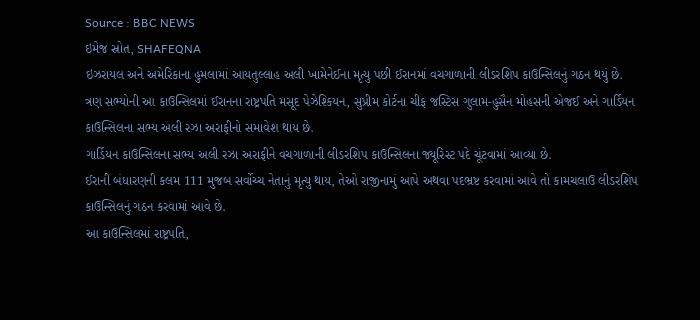Source : BBC NEWS
ઇમેજ સ્રોત, SHAFEQNA
ઇઝરાયલ અને અમેરિકાના હુમલામાં આયતુલ્લાહ અલી ખામેનેઈના મૃત્યુ પછી ઈરાનમાં વચગાળાની લીડરશિપ કાઉન્સિલનું ગઠન થયું છે.
ત્રણ સભ્યોની આ કાઉન્સિલમાં ઈરાનના રાષ્ટ્રપતિ મસૂદ પેઝેશ્કિયન, સુપ્રીમ કોર્ટના ચીફ જસ્ટિસ ગુલામ-હુસૈન મોહસની એજઈ અને ગાર્ડિયન કાઉન્સિલના સભ્ય અલી રઝા અરાફીનો સમાવેશ થાય છે.
ગાર્ડિયન કાઉન્સિલના સભ્ય અલી રઝા અરાફીને વચગાળાની લીડરશિપ કાઉન્સિલના જ્યૂરિસ્ટ પદે ચૂંટવામાં આવ્યા છે.
ઈરાની બંધારણની કલમ 111 મુજબ સર્વોચ્ચ નેતાનું મૃત્યુ થાય, તેઓ રાજીનામું આપે અથવા પદભ્રષ્ટ કરવામાં આવે તો કામચલાઉ લીડરશિપ કાઉન્સિલનું ગઠન કરવામાં આવે છે.
આ કાઉન્સિલમાં રાષ્ટ્રપતિ,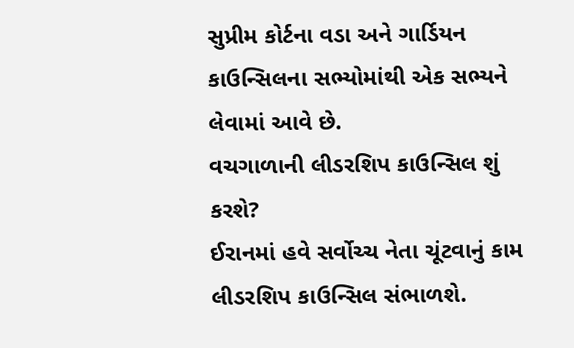સુપ્રીમ કોર્ટના વડા અને ગાર્ડિયન કાઉન્સિલના સભ્યોમાંથી એક સભ્યને લેવામાં આવે છે.
વચગાળાની લીડરશિપ કાઉન્સિલ શું કરશે?
ઈરાનમાં હવે સર્વોચ્ચ નેતા ચૂંટવાનું કામ લીડરશિપ કાઉન્સિલ સંભાળશે.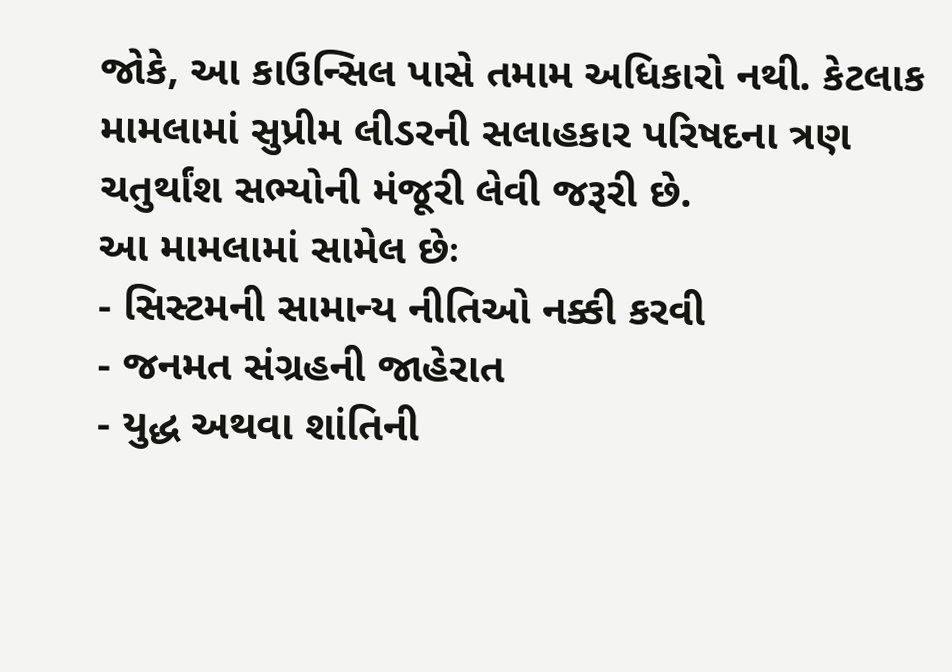જોકે, આ કાઉન્સિલ પાસે તમામ અધિકારો નથી. કેટલાક મામલામાં સુપ્રીમ લીડરની સલાહકાર પરિષદના ત્રણ ચતુર્થાંશ સભ્યોની મંજૂરી લેવી જરૂરી છે.
આ મામલામાં સામેલ છેઃ
- સિસ્ટમની સામાન્ય નીતિઓ નક્કી કરવી
- જનમત સંગ્રહની જાહેરાત
- યુદ્ધ અથવા શાંતિની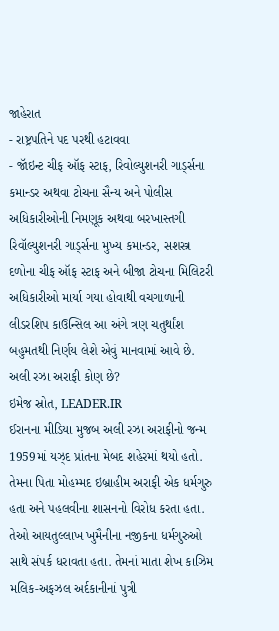જાહેરાત
- રાષ્ટ્રપતિને પદ પરથી હટાવવા
- જૉઇન્ટ ચીફ ઑફ સ્ટાફ, રિવોલ્યુશનરી ગાર્ડ્સના કમાન્ડર અથવા ટોચના સૈન્ય અને પોલીસ અધિકારીઓની નિમણૂક અથવા બરખાસ્તગી
રિવૉલ્યુશનરી ગાર્ડ્સના મુખ્ય કમાન્ડર, સશસ્ત્ર દળોના ચીફ ઑફ સ્ટાફ અને બીજા ટોચના મિલિટરી અધિકારીઓ માર્યા ગયા હોવાથી વચગાળાની લીડરશિપ કાઉન્સિલ આ અંગે ત્રણ ચતુર્થાંશ બહુમતથી નિર્ણય લેશે એવું માનવામાં આવે છે.
અલી રઝા અરાફી કોણ છે?
ઇમેજ સ્રોત, LEADER.IR
ઈરાનના મીડિયા મુજબ અલી રઝા અરાફીનો જન્મ 1959માં યઝ્દ પ્રાંતના મેબદ શહેરમાં થયો હતો.
તેમના પિતા મોહમ્મદ ઇબ્રાહીમ અરાફી એક ધર્મગુરુ હતા અને પહલવીના શાસનનો વિરોધ કરતા હતા. તેઓ આયતુલ્લાખ ખુમૈનીના નજીકના ધર્મગુરુઓ સાથે સંપર્ક ધરાવતા હતા. તેમનાં માતા શેખ કાઝિમ મલિક-અફઝલ અર્દકાનીનાં પુત્રી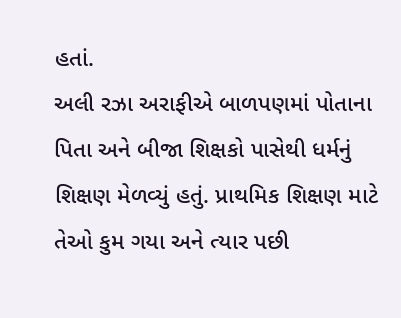હતાં.
અલી રઝા અરાફીએ બાળપણમાં પોતાના પિતા અને બીજા શિક્ષકો પાસેથી ધર્મનું શિક્ષણ મેળવ્યું હતું. પ્રાથમિક શિક્ષણ માટે તેઓ કુમ ગયા અને ત્યાર પછી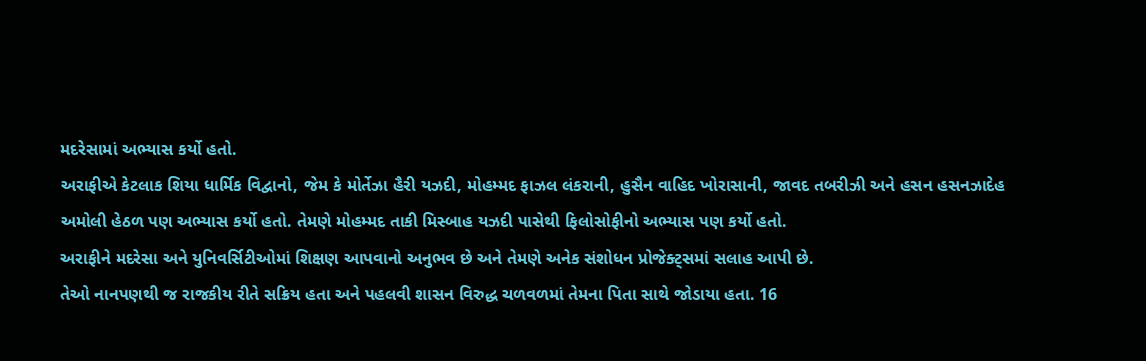મદરેસામાં અભ્યાસ કર્યો હતો.
અરાફીએ કેટલાક શિયા ધાર્મિક વિદ્વાનો, જેમ કે મોર્તેઝા હૈરી યઝદી, મોહમ્મદ ફાઝલ લંકરાની, હુસૈન વાહિદ ખોરાસાની, જાવદ તબરીઝી અને હસન હસનઝાદેહ અમોલી હેઠળ પણ અભ્યાસ કર્યો હતો. તેમણે મોહમ્મદ તાકી મિસ્બાહ યઝદી પાસેથી ફિલોસોફીનો અભ્યાસ પણ કર્યો હતો.
અરાફીને મદરેસા અને યુનિવર્સિટીઓમાં શિક્ષણ આપવાનો અનુભવ છે અને તેમણે અનેક સંશોધન પ્રોજેક્ટ્સમાં સલાહ આપી છે.
તેઓ નાનપણથી જ રાજકીય રીતે સક્રિય હતા અને પહલવી શાસન વિરુદ્ધ ચળવળમાં તેમના પિતા સાથે જોડાયા હતા. 16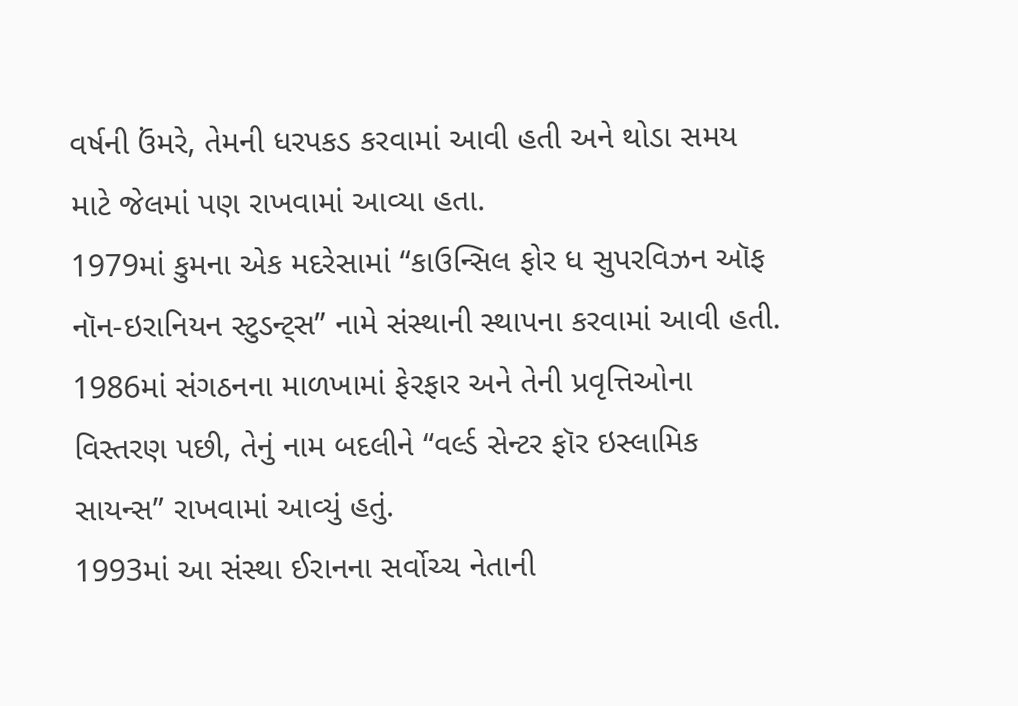વર્ષની ઉંમરે, તેમની ધરપકડ કરવામાં આવી હતી અને થોડા સમય માટે જેલમાં પણ રાખવામાં આવ્યા હતા.
1979માં કુમના એક મદરેસામાં “કાઉન્સિલ ફોર ધ સુપરવિઝન ઑફ નૉન-ઇરાનિયન સ્ટુડન્ટ્સ” નામે સંસ્થાની સ્થાપના કરવામાં આવી હતી. 1986માં સંગઠનના માળખામાં ફેરફાર અને તેની પ્રવૃત્તિઓના વિસ્તરણ પછી, તેનું નામ બદલીને “વર્લ્ડ સેન્ટર ફૉર ઇસ્લામિક સાયન્સ” રાખવામાં આવ્યું હતું.
1993માં આ સંસ્થા ઈરાનના સર્વોચ્ચ નેતાની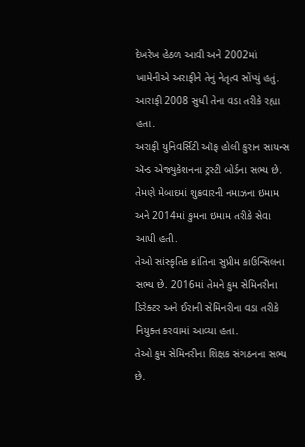દેખરેખ હેઠળ આવી અને 2002માં ખામેનીએ અરાફીને તેનું નેતૃત્વ સોંપ્યું હતું. આરાફી 2008 સુધી તેના વડા તરીકે રહ્યા હતા.
અરાફી યુનિવર્સિટી ઑફ હોલી કુરાન સાયન્સ ઍન્ડ એજ્યુકેશનના ટ્રસ્ટી બોર્ડના સભ્ય છે.
તેમણે મેબાદમાં શુક્રવારની નમાઝના ઇમામ અને 2014માં કુમના ઇમામ તરીકે સેવા આપી હતી.
તેઓ સાંસ્કૃતિક ક્રાંતિના સુપ્રીમ કાઉન્સિલના સભ્ય છે. 2016માં તેમને કુમ સેમિનરીના ડિરેક્ટર અને ઈરાની સેમિનરીના વડા તરીકે નિયુક્ત કરવામાં આવ્યા હતા.
તેઓ કુમ સેમિનરીના શિક્ષક સંગઠનના સભ્ય છે.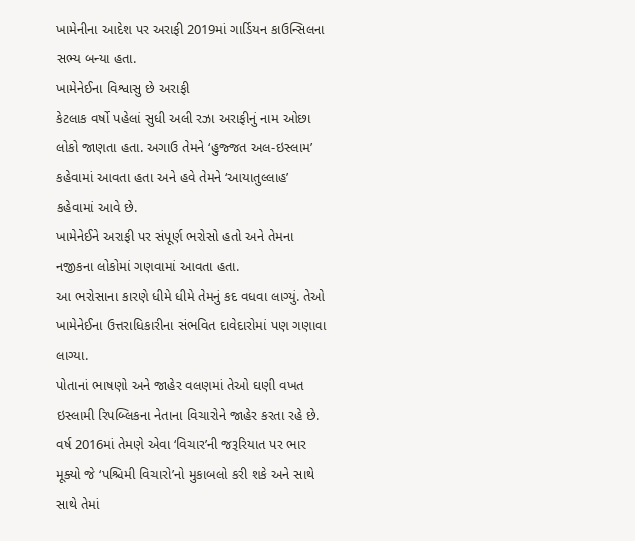ખામેનીના આદેશ પર અરાફી 2019માં ગાર્ડિયન કાઉન્સિલના સભ્ય બન્યા હતા.
ખામેનેઈના વિશ્વાસુ છે અરાફી
કેટલાક વર્ષો પહેલાં સુધી અલી રઝા અરાફીનું નામ ઓછા લોકો જાણતા હતા. અગાઉ તેમને ‘હુજ્જત અલ-ઇસ્લામ’ કહેવામાં આવતા હતા અને હવે તેમને ‘આયાતુલ્લાહ’ કહેવામાં આવે છે.
ખામેનેઈને અરાફી પર સંપૂર્ણ ભરોસો હતો અને તેમના નજીકના લોકોમાં ગણવામાં આવતા હતા.
આ ભરોસાના કારણે ધીમે ધીમે તેમનું કદ વધવા લાગ્યું. તેઓ ખામેનેઈના ઉત્તરાધિકારીના સંભવિત દાવેદારોમાં પણ ગણાવા લાગ્યા.
પોતાનાં ભાષણો અને જાહેર વલણમાં તેઓ ઘણી વખત ઇસ્લામી રિપબ્લિકના નેતાના વિચારોને જાહેર કરતા રહે છે.
વર્ષ 2016માં તેમણે એવા ‘વિચાર’ની જરૂરિયાત પર ભાર મૂક્યો જે ‘પશ્ચિમી વિચારો’નો મુકાબલો કરી શકે અને સાથે સાથે તેમાં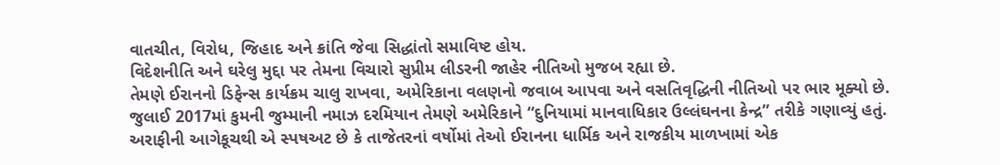વાતચીત, વિરોધ, જિહાદ અને ક્રાંતિ જેવા સિદ્ધાંતો સમાવિષ્ટ હોય.
વિદેશનીતિ અને ઘરેલુ મુદ્દા પર તેમના વિચારો સુપ્રીમ લીડરની જાહેર નીતિઓ મુજબ રહ્યા છે.
તેમણે ઈરાનનો ડિફેન્સ કાર્યક્રમ ચાલુ રાખવા, અમેરિકાના વલણનો જવાબ આપવા અને વસતિવૃદ્ધિની નીતિઓ પર ભાર મૂક્યો છે.
જુલાઈ 2017માં કુમની જુમ્માની નમાઝ દરમિયાન તેમણે અમેરિકાને “દુનિયામાં માનવાધિકાર ઉલ્લંઘનના કેન્દ્ર” તરીકે ગણાવ્યું હતું.
અરાફીની આગેકૂચથી એ સ્પષઅટ છે કે તાજેતરનાં વર્ષોમાં તેઓ ઈરાનના ધાર્મિક અને રાજકીય માળખામાં એક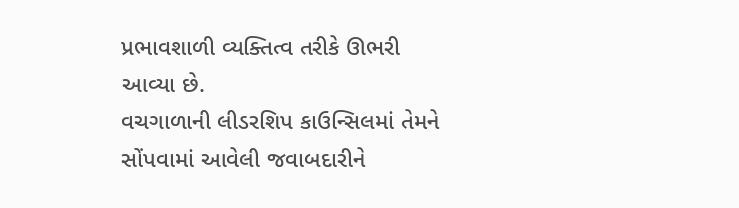પ્રભાવશાળી વ્યક્તિત્વ તરીકે ઊભરી આવ્યા છે.
વચગાળાની લીડરશિપ કાઉન્સિલમાં તેમને સોંપવામાં આવેલી જવાબદારીને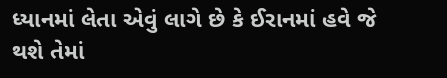ધ્યાનમાં લેતા એવું લાગે છે કે ઈરાનમાં હવે જે થશે તેમાં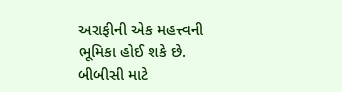અરાફીની એક મહત્ત્વની ભૂમિકા હોઈ શકે છે.
બીબીસી માટે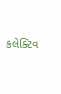કલેક્ટિવ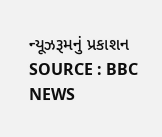ન્યૂઝરૂમનું પ્રકાશન
SOURCE : BBC NEWS